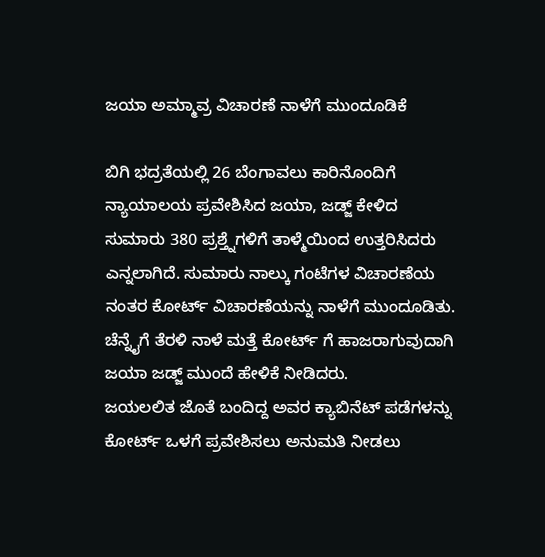ಜಯಾ ಅಮ್ಮಾವ್ರ ವಿಚಾರಣೆ ನಾಳೆಗೆ ಮುಂದೂಡಿಕೆ

ಬಿಗಿ ಭದ್ರತೆಯಲ್ಲಿ 26 ಬೆಂಗಾವಲು ಕಾರಿನೊಂದಿಗೆ ನ್ಯಾಯಾಲಯ ಪ್ರವೇಶಿಸಿದ ಜಯಾ, ಜಡ್ಜ್ ಕೇಳಿದ ಸುಮಾರು 380 ಪ್ರಶ್ತ್ನೆಗಳಿಗೆ ತಾಳ್ಮೆಯಿಂದ ಉತ್ತರಿಸಿದರು ಎನ್ನಲಾಗಿದೆ. ಸುಮಾರು ನಾಲ್ಕು ಗಂಟೆಗಳ ವಿಚಾರಣೆಯ ನಂತರ ಕೋರ್ಟ್ ವಿಚಾರಣೆಯನ್ನು ನಾಳೆಗೆ ಮುಂದೂಡಿತು. ಚೆನ್ನೈಗೆ ತೆರಳಿ ನಾಳೆ ಮತ್ತೆ ಕೋರ್ಟ್ ಗೆ ಹಾಜರಾಗುವುದಾಗಿ ಜಯಾ ಜಡ್ಜ್ ಮುಂದೆ ಹೇಳಿಕೆ ನೀಡಿದರು.
ಜಯಲಲಿತ ಜೊತೆ ಬಂದಿದ್ದ ಅವರ ಕ್ಯಾಬಿನೆಟ್ ಪಡೆಗಳನ್ನು ಕೋರ್ಟ್ ಒಳಗೆ ಪ್ರವೇಶಿಸಲು ಅನುಮತಿ ನೀಡಲು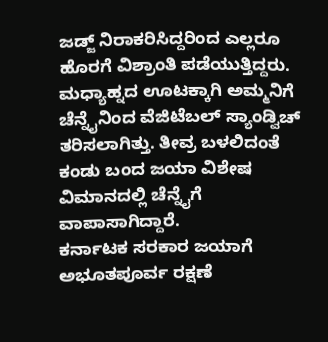ಜಡ್ಜ್ ನಿರಾಕರಿಸಿದ್ದರಿಂದ ಎಲ್ಲರೂ ಹೊರಗೆ ವಿಶ್ರಾಂತಿ ಪಡೆಯುತ್ತಿದ್ದರು. ಮಧ್ಯಾಹ್ನದ ಊಟಕ್ಕಾಗಿ ಅಮ್ಮನಿಗೆ ಚೆನ್ನೈನಿಂದ ವೆಜಿಟೆಬಲ್ ಸ್ಯಾಂಡ್ವಿಚ್ ತರಿಸಲಾಗಿತ್ತು. ತೀವ್ರ ಬಳಲಿದಂತೆ ಕಂಡು ಬಂದ ಜಯಾ ವಿಶೇಷ ವಿಮಾನದಲ್ಲಿ ಚೆನ್ನೈಗೆ ವಾಪಾಸಾಗಿದ್ದಾರೆ.
ಕರ್ನಾಟಕ ಸರಕಾರ ಜಯಾಗೆ ಅಭೂತಪೂರ್ವ ರಕ್ಷಣೆ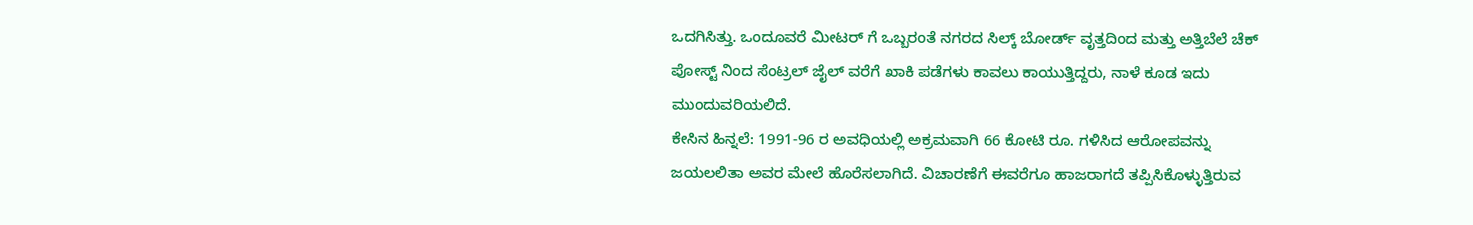ಒದಗಿಸಿತ್ತು. ಒಂದೂವರೆ ಮೀಟರ್ ಗೆ ಒಬ್ಬರಂತೆ ನಗರದ ಸಿಲ್ಕ್ ಬೋರ್ಡ್ ವೃತ್ತದಿಂದ ಮತ್ತು ಅತ್ತಿಬೆಲೆ ಚೆಕ್ ಪೋಸ್ಟ್ ನಿಂದ ಸೆಂಟ್ರಲ್ ಜೈಲ್ ವರೆಗೆ ಖಾಕಿ ಪಡೆಗಳು ಕಾವಲು ಕಾಯುತ್ತಿದ್ದರು, ನಾಳೆ ಕೂಡ ಇದು ಮುಂದುವರಿಯಲಿದೆ.
ಕೇಸಿನ ಹಿನ್ನಲೆ: 1991-96 ರ ಅವಧಿಯಲ್ಲಿ ಅಕ್ರಮವಾಗಿ 66 ಕೋಟಿ ರೂ. ಗಳಿಸಿದ ಆರೋಪವನ್ನು ಜಯಲಲಿತಾ ಅವರ ಮೇಲೆ ಹೊರೆಸಲಾಗಿದೆ. ವಿಚಾರಣೆಗೆ ಈವರೆಗೂ ಹಾಜರಾಗದೆ ತಪ್ಪಿಸಿಕೊಳ್ಳುತ್ತಿರುವ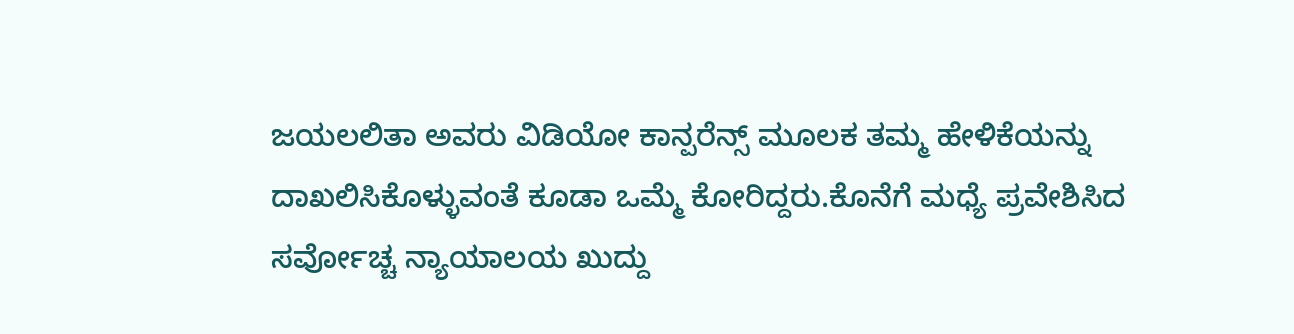ಜಯಲಲಿತಾ ಅವರು ವಿಡಿಯೋ ಕಾನ್ಪರೆನ್ಸ್ ಮೂಲಕ ತಮ್ಮ ಹೇಳಿಕೆಯನ್ನು ದಾಖಲಿಸಿಕೊಳ್ಳುವಂತೆ ಕೂಡಾ ಒಮ್ಮೆ ಕೋರಿದ್ದರು.ಕೊನೆಗೆ ಮಧ್ಯೆ ಪ್ರವೇಶಿಸಿದ ಸರ್ವೋಚ್ಚ ನ್ಯಾಯಾಲಯ ಖುದ್ದು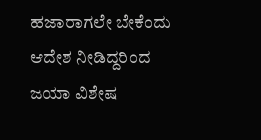ಹಜಾರಾಗಲೇ ಬೇಕೆಂದು ಆದೇಶ ನೀಡಿದ್ದರಿಂದ ಜಯಾ ವಿಶೇಷ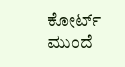ಕೋರ್ಟ್ ಮುಂದೆ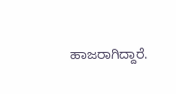ಹಾಜರಾಗಿದ್ದಾರೆ.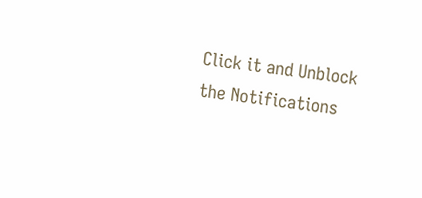Click it and Unblock the Notifications